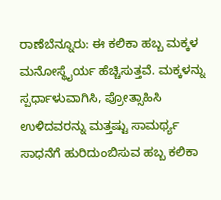ರಾಣೆಬೆನ್ನೂರು: ಈ ಕಲಿಕಾ ಹಬ್ಬ ಮಕ್ಕಳ ಮನೋಸ್ಥೈರ್ಯ ಹೆಚ್ಚಿಸುತ್ತವೆ. ಮಕ್ಕಳನ್ನು ಸ್ಪರ್ಧಾಳುವಾಗಿಸಿ, ಪ್ರೋತ್ಸಾಹಿಸಿ ಉಳಿದವರನ್ನು ಮತ್ತಷ್ಟು ಸಾಮರ್ಥ್ಯ ಸಾಧನೆಗೆ ಹುರಿದುಂಬಿಸುವ ಹಬ್ಬ ಕಲಿಕಾ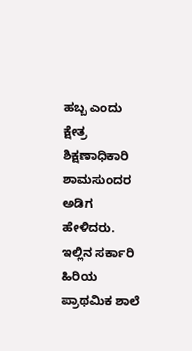ಹಬ್ಬ ಎಂದು ಕ್ಷೇತ್ರ ಶಿಕ್ಷಣಾಧಿಕಾರಿ ಶಾಮಸುಂದರ ಅಡಿಗ ಹೇಳಿದರು.
ಇಲ್ಲಿನ ಸರ್ಕಾರಿ ಹಿರಿಯ ಪ್ರಾಥಮಿಕ ಶಾಲೆ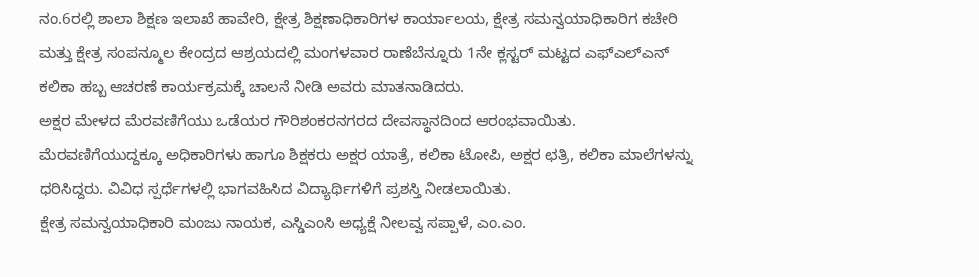ನಂ.6ರಲ್ಲಿ ಶಾಲಾ ಶಿಕ್ಷಣ ಇಲಾಖೆ ಹಾವೇರಿ, ಕ್ಷೇತ್ರ ಶಿಕ್ಷಣಾಧಿಕಾರಿಗಳ ಕಾರ್ಯಾಲಯ, ಕ್ಷೇತ್ರ ಸಮನ್ವಯಾಧಿಕಾರಿಗ ಕಚೇರಿ ಮತ್ತು ಕ್ಷೇತ್ರ ಸಂಪನ್ಮೂಲ ಕೇಂದ್ರದ ಆಶ್ರಯದಲ್ಲಿ ಮಂಗಳವಾರ ರಾಣೆಬೆನ್ನೂರು 1ನೇ ಕ್ಲಸ್ಟರ್ ಮಟ್ಟದ ಎಫ್ಎಲ್ಎನ್ ಕಲಿಕಾ ಹಬ್ಬ ಆಚರಣೆ ಕಾರ್ಯಕ್ರಮಕ್ಕೆ ಚಾಲನೆ ನೀಡಿ ಅವರು ಮಾತನಾಡಿದರು.
ಅಕ್ಷರ ಮೇಳದ ಮೆರವಣಿಗೆಯು ಒಡೆಯರ ಗೌರಿಶಂಕರನಗರದ ದೇವಸ್ಥಾನದಿಂದ ಆರಂಭವಾಯಿತು. ಮೆರವಣಿಗೆಯುದ್ದಕ್ಕೂ ಅಧಿಕಾರಿಗಳು ಹಾಗೂ ಶಿಕ್ಷಕರು ಅಕ್ಷರ ಯಾತ್ರೆ, ಕಲಿಕಾ ಟೋಪಿ, ಅಕ್ಷರ ಛತ್ರಿ, ಕಲಿಕಾ ಮಾಲೆಗಳನ್ನು ಧರಿಸಿದ್ದರು. ವಿವಿಧ ಸ್ಪರ್ಧೆಗಳಲ್ಲಿ ಭಾಗವಹಿಸಿದ ವಿದ್ಯಾರ್ಥಿಗಳಿಗೆ ಪ್ರಶಸ್ತಿ ನೀಡಲಾಯಿತು.
ಕ್ಷೇತ್ರ ಸಮನ್ವಯಾಧಿಕಾರಿ ಮಂಜು ನಾಯಕ, ಎಸ್ಡಿಎಂಸಿ ಅಧ್ಯಕ್ಷೆ ನೀಲವ್ವ ಸಪ್ಪಾಳೆ, ಎಂ.ಎಂ.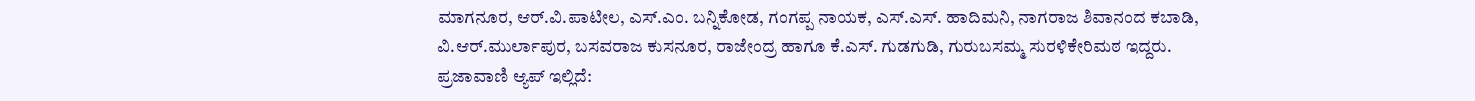ಮಾಗನೂರ, ಆರ್.ವಿ.ಪಾಟೀಲ, ಎಸ್.ಎಂ. ಬನ್ನಿಕೋಡ, ಗಂಗಪ್ಪ ನಾಯಕ, ಎಸ್.ಎಸ್. ಹಾದಿಮನಿ, ನಾಗರಾಜ ಶಿವಾನಂದ ಕಬಾಡಿ, ವಿ.ಆರ್.ಮುರ್ಲಾಪುರ, ಬಸವರಾಜ ಕುಸನೂರ, ರಾಜೇಂದ್ರ ಹಾಗೂ ಕೆ.ಎಸ್. ಗುಡಗುಡಿ, ಗುರುಬಸಮ್ಮ ಸುರಳಿಕೇರಿಮಠ ಇದ್ದರು.
ಪ್ರಜಾವಾಣಿ ಆ್ಯಪ್ ಇಲ್ಲಿದೆ: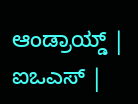ಆಂಡ್ರಾಯ್ಡ್ | ಐಒಎಸ್ |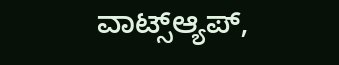ವಾಟ್ಸ್ಆ್ಯಪ್,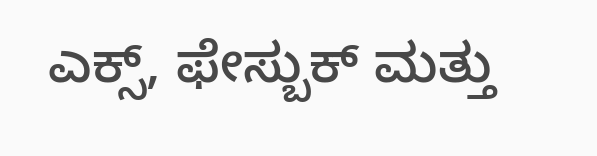ಎಕ್ಸ್, ಫೇಸ್ಬುಕ್ ಮತ್ತು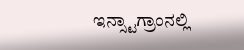ಇನ್ಸ್ಟಾಗ್ರಾಂನಲ್ಲಿ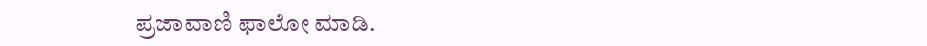ಪ್ರಜಾವಾಣಿ ಫಾಲೋ ಮಾಡಿ.